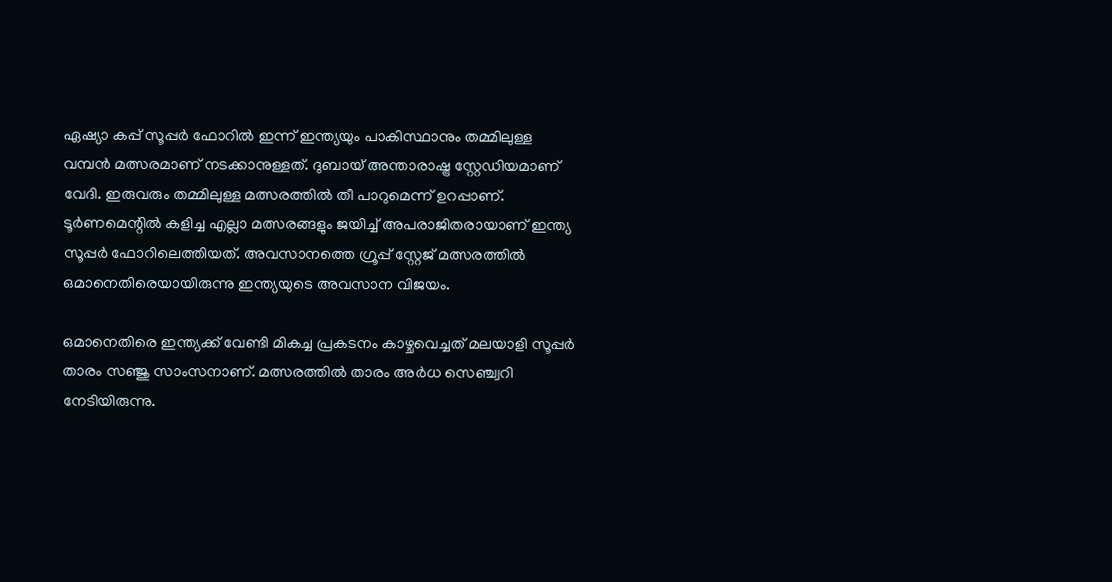ഏഷ്യാ കപ്പ് സൂപ്പര്‍ ഫോറില്‍ ഇന്ന് ഇന്ത്യയും പാകിസ്ഥാനും തമ്മിലുള്ള വമ്പന്‍ മത്സരമാണ് നടക്കാനുള്ളത്. ദുബായ് അന്താരാഷ്ട്ര സ്റ്റേഡിയമാണ് വേദി. ഇരുവരും തമ്മിലുള്ള മത്സരത്തില്‍ തീ പാറുമെന്ന് ഉറപ്പാണ്. ടൂര്‍ണമെന്റില്‍ കളിച്ച എല്ലാ മത്സരങ്ങളും ജയിച്ച് അപരാജിതരായാണ് ഇന്ത്യ സൂപ്പര്‍ ഫോറിലെത്തിയത്. അവസാനത്തെ ഗ്രൂപ്പ് സ്റ്റേജ് മത്സരത്തില്‍ ഒമാനെതിരെയായിരുന്നു ഇന്ത്യയുടെ അവസാന വിജയം.

ഒമാനെതിരെ ഇന്ത്യക്ക് വേണ്ടി മികച്ച പ്രകടനം കാഴ്ചവെച്ചത് മലയാളി സൂപ്പര്‍ താരം സഞ്ജു സാംസനാണ്. മത്സരത്തില്‍ താരം അര്‍ധ സെഞ്ച്വറി നേടിയിരുന്നു.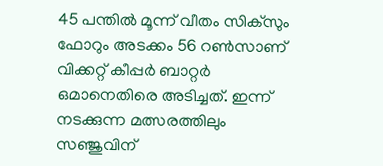45 പന്തില്‍ മൂന്ന് വീതം സിക്സും ഫോറും അടക്കം 56 റണ്‍സാണ് വിക്കറ്റ് കീപ്പര്‍ ബാറ്റര്‍ ഒമാനെതിരെ അടിച്ചത്. ഇന്ന് നടക്കുന്ന മത്സരത്തിലും സഞ്ജുവിന്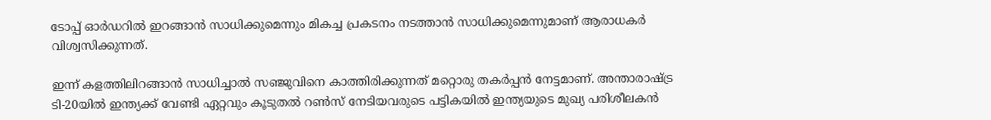ടോപ്പ് ഓര്‍ഡറില്‍ ഇറങ്ങാന്‍ സാധിക്കുമെന്നും മികച്ച പ്രകടനം നടത്താന്‍ സാധിക്കുമെന്നുമാണ് ആരാധകര്‍ വിശ്വസിക്കുന്നത്.

ഇന്ന് കളത്തിലിറങ്ങാന്‍ സാധിച്ചാല്‍ സഞ്ജുവിനെ കാത്തിരിക്കുന്നത് മറ്റൊരു തകര്‍പ്പന്‍ നേട്ടമാണ്. അന്താരാഷ്ട്ര ടി-20യില്‍ ഇന്ത്യക്ക് വേണ്ടി ഏറ്റവും കൂടുതല്‍ റണ്‍സ് നേടിയവരുടെ പട്ടികയില്‍ ഇന്ത്യയുടെ മുഖ്യ പരിശീലകന്‍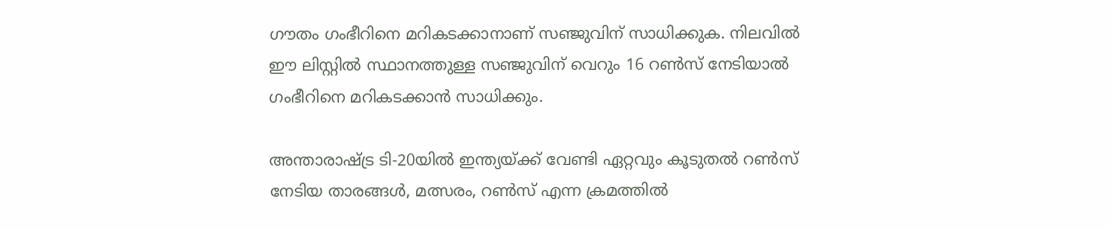ഗൗതം ഗംഭീറിനെ മറികടക്കാനാണ് സഞ്ജുവിന് സാധിക്കുക. നിലവില്‍ ഈ ലിസ്റ്റില്‍ സ്ഥാനത്തുള്ള സഞ്ജുവിന് വെറും 16 റണ്‍സ് നേടിയാല്‍ ഗംഭീറിനെ മറികടക്കാന്‍ സാധിക്കും.

അന്താരാഷ്ട്ര ടി-20യില്‍ ഇന്ത്യയ്ക്ക് വേണ്ടി ഏറ്റവും കൂടുതല്‍ റണ്‍സ് നേടിയ താരങ്ങള്‍, മത്സരം, റണ്‍സ് എന്ന ക്രമത്തില്‍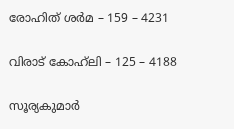രോഹിത് ശര്‍മ – 159 – 4231

വിരാട് കോഹ്‌ലി – 125 – 4188

സൂര്യകുമാര്‍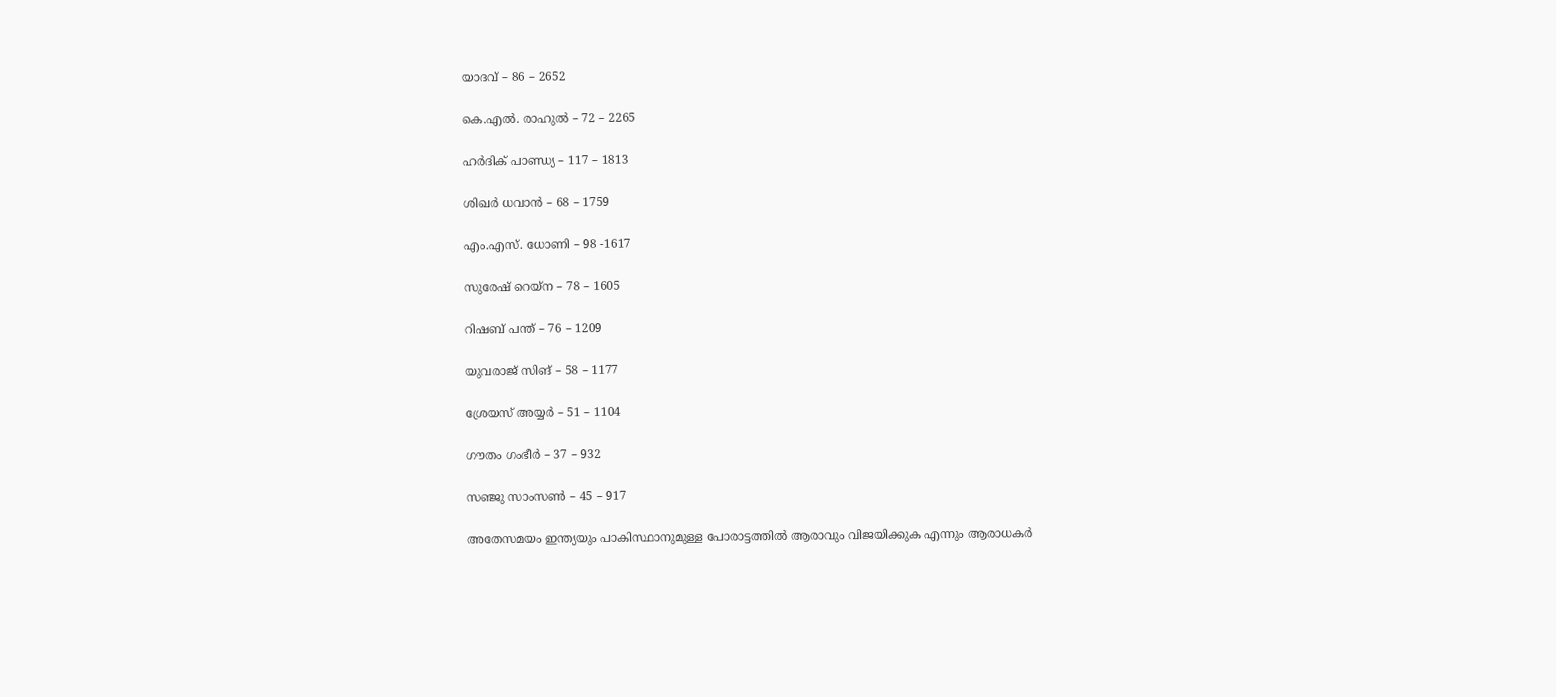യാദവ് – 86 – 2652

കെ.എല്‍. രാഹുല്‍ – 72 – 2265

ഹര്‍ദിക് പാണ്ഡ്യ – 117 – 1813

ശിഖര്‍ ധവാന്‍ – 68 – 1759

എം.എസ്. ധോണി – 98 -1617

സുരേഷ് റെയ്‌ന – 78 – 1605

റിഷബ് പന്ത് – 76 – 1209

യുവരാജ് സിങ് – 58 – 1177

ശ്രേയസ് അയ്യര്‍ – 51 – 1104

ഗൗതം ഗംഭീര്‍ – 37 – 932

സഞ്ജു സാംസണ്‍ – 45 – 917

അതേസമയം ഇന്ത്യയും പാകിസ്ഥാനുമുള്ള പോരാട്ടത്തില്‍ ആരാവും വിജയിക്കുക എന്നും ആരാധകര്‍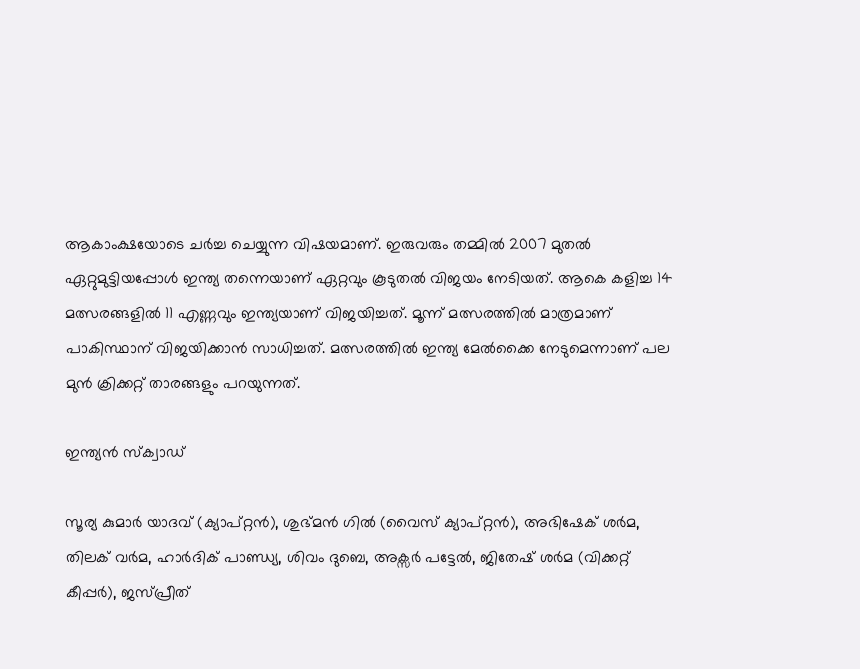ആകാംക്ഷയോടെ ചര്‍ച്ച ചെയ്യുന്ന വിഷയമാണ്. ഇരുവരും തമ്മില്‍ 2007 മുതല്‍ ഏറ്റുമുട്ടിയപ്പോള്‍ ഇന്ത്യ തന്നെയാണ് ഏറ്റവും കൂടുതല്‍ വിജയം നേടിയത്. ആകെ കളിച്ച 14 മത്സരങ്ങളില്‍ 11 എണ്ണവും ഇന്ത്യയാണ് വിജയിച്ചത്. മൂന്ന് മത്സരത്തില്‍ മാത്രമാണ് പാകിസ്ഥാന് വിജയിക്കാന്‍ സാധിച്ചത്. മത്സരത്തില്‍ ഇന്ത്യ മേല്‍ക്കൈ നേടുമെന്നാണ് പല മുന്‍ ക്രിക്കറ്റ് താരങ്ങളും പറയുന്നത്.

ഇന്ത്യന്‍ സ്‌ക്വാഡ്

സൂര്യ കുമാര്‍ യാദവ് (ക്യാപ്റ്റന്‍), ശുഭ്മന്‍ ഗില്‍ (വൈസ് ക്യാപ്റ്റന്‍), അഭിഷേക് ശര്‍മ, തിലക് വര്‍മ, ഹാര്‍ദിക് പാണ്ഡ്യ, ശിവം ദുബെ, അക്സര്‍ പട്ടേല്‍, ജിതേഷ് ശര്‍മ (വിക്കറ്റ് കീപ്പര്‍), ജസ്പ്രീത്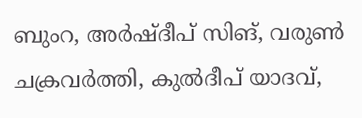ബുംറ, അര്‍ഷ്ദീപ് സിങ്, വരുണ്‍ ചക്രവര്‍ത്തി, കുല്‍ദീപ് യാദവ്,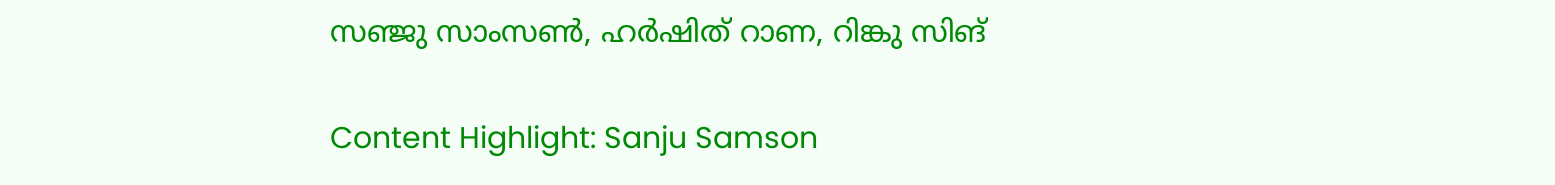സഞ്ജു സാംസണ്‍, ഹര്‍ഷിത് റാണ, റിങ്കു സിങ്

Content Highlight: Sanju Samson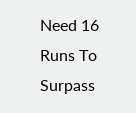Need 16 Runs To Surpass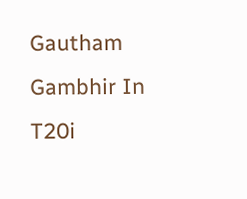Gautham Gambhir In T20i